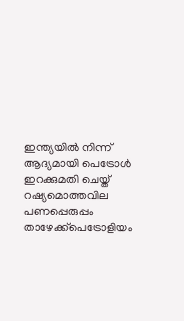ഇന്ത്യയിൽ നിന്ന് ആദ്യമായി പെട്രോൾ ഇറക്കുമതി ചെയ്ത് റഷ്യമൊത്തവില പണപ്പെരുപ്പം താഴേക്ക്പെട്രോളിയം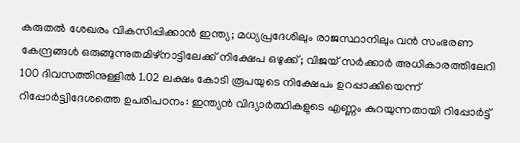കരുതൽ ശേഖരം വികസിപ്പിക്കാൻ ഇന്ത്യ; മധ്യപ്രദേശിലും രാജസ്ഥാനിലും വന്‍ സംഭരണ കേന്ദ്രങ്ങള്‍ ഒരുങ്ങുന്നുതമിഴ്‌നാട്ടിലേക്ക് നിക്ഷേപ ഒഴുക്ക്; വിജയ് സർക്കാർ അധികാരത്തിലേറി 100 ദിവസത്തിനുള്ളിൽ 1.02 ലക്ഷം കോടി രൂപയുടെ നിക്ഷേപം ഉറപ്പാക്കിയെന്ന് റിപ്പോർട്ട്വിദേശത്തെ ഉപരിപഠനം: ഇന്ത്യൻ വിദ്യാർത്ഥികളുടെ എണ്ണം കുറയുന്നതായി റിപ്പോർട്ട്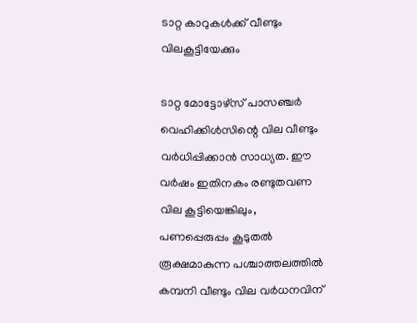ടാറ്റ കാറുകള്‍ക്ക് വീണ്ടും വിലകൂട്ടിയേക്കും

ടാറ്റ മോട്ടോഴ്‌സ് പാസഞ്ചര്‍ വെഹിക്കിള്‍സിന്റെ വില വീണ്ടും വര്‍ധിപ്പിക്കാന്‍ സാധ്യത. ഈ വര്‍ഷം ഇതിനകം രണ്ടുതവണ വില കൂട്ടിയെങ്കിലും, പണപ്പെരുപ്പം കൂടുതല്‍ രൂക്ഷമാകുന്ന പശ്ചാത്തലത്തില്‍ കമ്പനി വീണ്ടും വില വര്‍ധനവിന്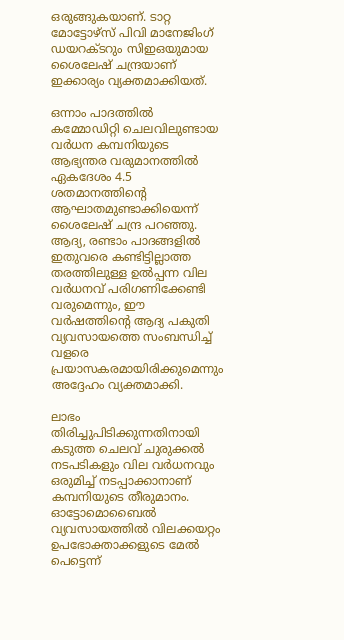ഒരുങ്ങുകയാണ്. ടാറ്റ മോട്ടോഴ്‌സ് പിവി മാനേജിംഗ് ഡയറക്ടറും സിഇഒയുമായ ശൈലേഷ് ചന്ദ്രയാണ് ഇക്കാര്യം വ്യക്തമാക്കിയത്.

ഒന്നാം പാദത്തില്‍ കമ്മോഡിറ്റി ചെലവിലുണ്ടായ വര്‍ധന കമ്പനിയുടെ ആഭ്യന്തര വരുമാനത്തില്‍ ഏകദേശം 4.5 ശതമാനത്തിന്റെ ആഘാതമുണ്ടാക്കിയെന്ന് ശൈലേഷ് ചന്ദ്ര പറഞ്ഞു. ആദ്യ, രണ്ടാം പാദങ്ങളില്‍ ഇതുവരെ കണ്ടിട്ടില്ലാത്ത തരത്തിലുള്ള ഉല്‍പ്പന്ന വില വര്‍ധനവ് പരിഗണിക്കേണ്ടി വരുമെന്നും, ഈ വര്‍ഷത്തിന്റെ ആദ്യ പകുതി വ്യവസായത്തെ സംബന്ധിച്ച് വളരെ പ്രയാസകരമായിരിക്കുമെന്നും അദ്ദേഹം വ്യക്തമാക്കി.

ലാഭം തിരിച്ചുപിടിക്കുന്നതിനായി കടുത്ത ചെലവ് ചുരുക്കല്‍ നടപടികളും വില വര്‍ധനവും ഒരുമിച്ച് നടപ്പാക്കാനാണ് കമ്പനിയുടെ തീരുമാനം. ഓട്ടോമൊബൈല്‍ വ്യവസായത്തില്‍ വിലക്കയറ്റം ഉപഭോക്താക്കളുടെ മേല്‍ പെട്ടെന്ന്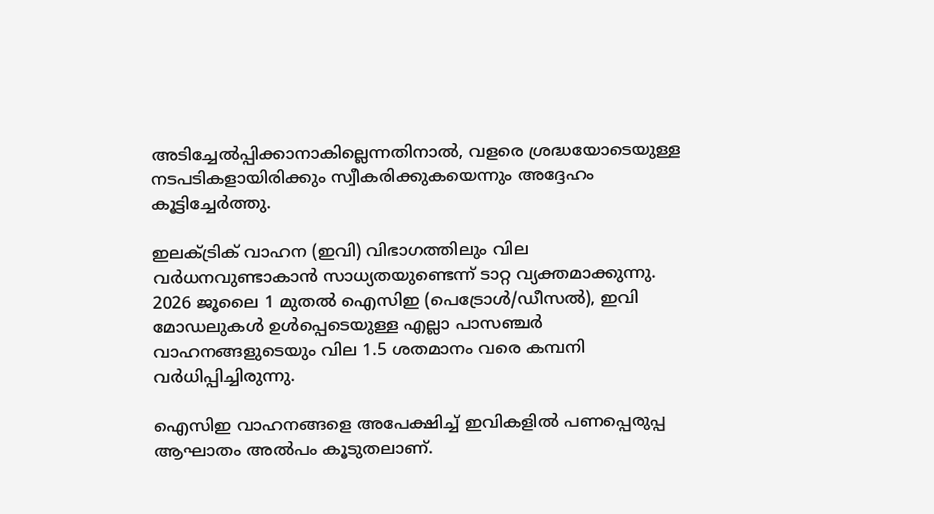അടിച്ചേല്‍പ്പിക്കാനാകില്ലെന്നതിനാല്‍, വളരെ ശ്രദ്ധയോടെയുള്ള നടപടികളായിരിക്കും സ്വീകരിക്കുകയെന്നും അദ്ദേഹം കൂട്ടിച്ചേര്‍ത്തു.

ഇലക്ട്രിക് വാഹന (ഇവി) വിഭാഗത്തിലും വില വര്‍ധനവുണ്ടാകാന്‍ സാധ്യതയുണ്ടെന്ന് ടാറ്റ വ്യക്തമാക്കുന്നു. 2026 ജൂലൈ 1 മുതല്‍ ഐസിഇ (പെട്രോള്‍/ഡീസല്‍), ഇവി മോഡലുകള്‍ ഉള്‍പ്പെടെയുള്ള എല്ലാ പാസഞ്ചര്‍ വാഹനങ്ങളുടെയും വില 1.5 ശതമാനം വരെ കമ്പനി വര്‍ധിപ്പിച്ചിരുന്നു.

ഐസിഇ വാഹനങ്ങളെ അപേക്ഷിച്ച് ഇവികളില്‍ പണപ്പെരുപ്പ ആഘാതം അല്‍പം കൂടുതലാണ്.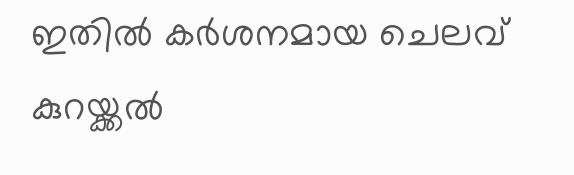ഇതില്‍ കര്‍ശനമായ ചെലവ് കുറയ്ക്കല്‍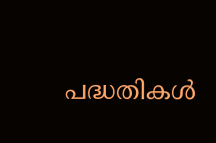പദ്ധതികള്‍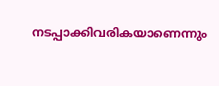നടപ്പാക്കിവരികയാണെന്നും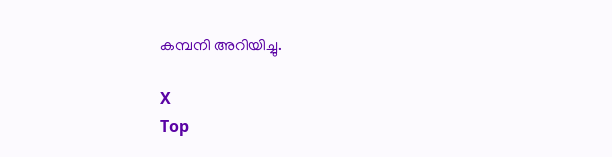കമ്പനി അറിയിച്ചു.

X
Top